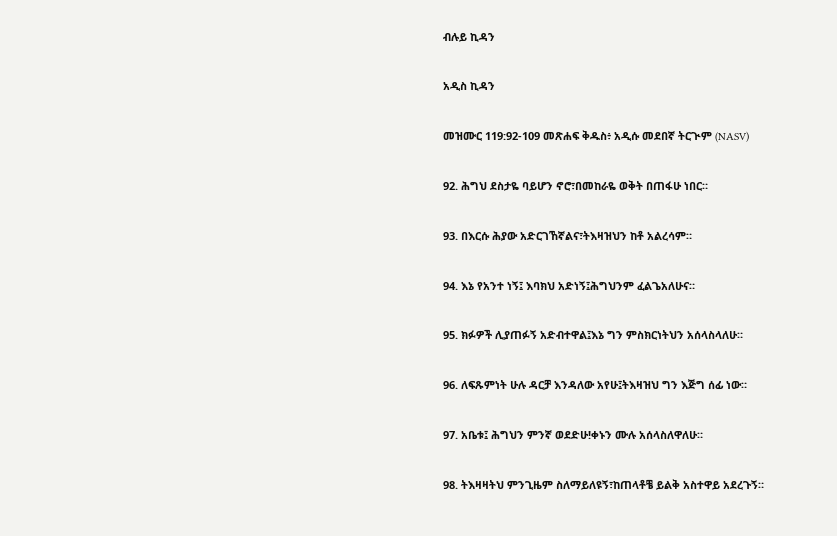ብሉይ ኪዳን

አዲስ ኪዳን

መዝሙር 119:92-109 መጽሐፍ ቅዱስ፥ አዲሱ መደበኛ ትርጒም (NASV)

92. ሕግህ ደስታዬ ባይሆን ኖሮ፣በመከራዬ ወቅት በጠፋሁ ነበር።

93. በእርሱ ሕያው አድርገኸኛልና፣ትእዛዝህን ከቶ አልረሳም።

94. እኔ የአንተ ነኝ፤ እባክህ አድነኝ፤ሕግህንም ፈልጌአለሁና።

95. ክፉዎች ሊያጠፉኝ አድብተዋል፤እኔ ግን ምስክርነትህን አሰላስላለሁ።

96. ለፍጹምነት ሁሉ ዳርቻ እንዳለው አየሁ፤ትእዛዝህ ግን እጅግ ሰፊ ነው።

97. አቤቱ፤ ሕግህን ምንኛ ወደድሁ!ቀኑን ሙሉ አሰላስለዋለሁ።

98. ትእዛዛትህ ምንጊዜም ስለማይለዩኝ፣ከጠላቶቼ ይልቅ አስተዋይ አደረጉኝ።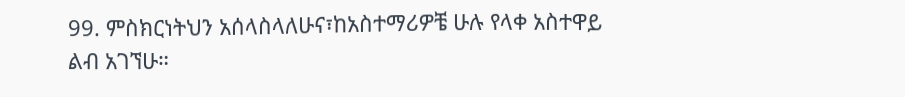99. ምስክርነትህን አሰላስላለሁና፣ከአስተማሪዎቼ ሁሉ የላቀ አስተዋይ ልብ አገኘሁ።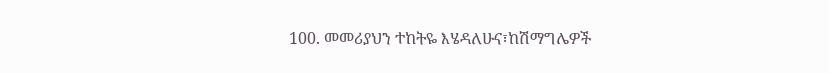100. መመሪያህን ተከትዬ እሄዳለሁና፣ከሽማግሌዎች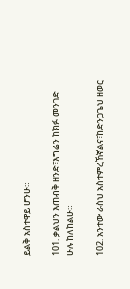ይልቅ አስተዋይ ሆንሁ።

101. ቃልህን እጠብቅ ዘንድ፣እግሬን ከክፉ መንገድ ሁሉ ከለከልሁ።

102. አንተው ራስህ አስተምረኸኛልና፣ከድንጋጌህ ዘወር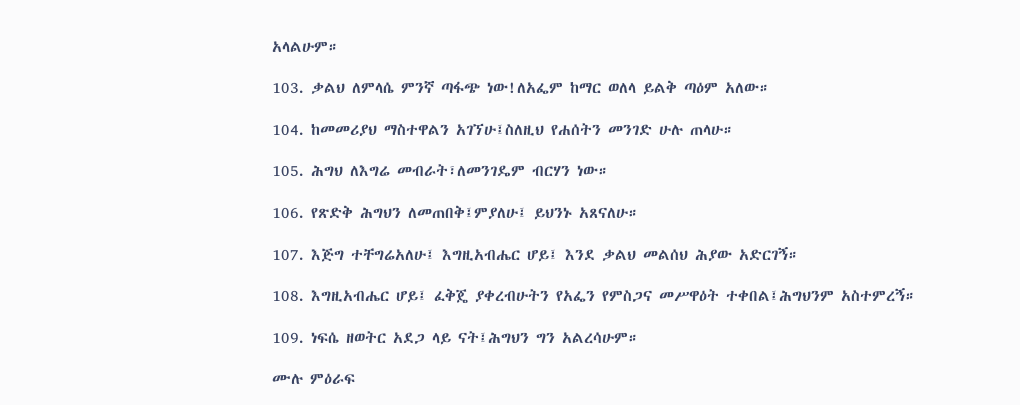አላልሁም።

103. ቃልህ ለምላሴ ምንኛ ጣፋጭ ነው!ለአፌም ከማር ወለላ ይልቅ ጣዕም አለው።

104. ከመመሪያህ ማስተዋልን አገኘሁ፤ስለዚህ የሐሰትን መንገድ ሁሉ ጠላሁ።

105. ሕግህ ለእግሬ መብራት፣ለመንገዴም ብርሃን ነው።

106. የጽድቅ ሕግህን ለመጠበቅ፤ምያለሁ፤ ይህንኑ አጸናለሁ።

107. እጅግ ተቸግሬአለሁ፤ እግዚአብሔር ሆይ፤ እንደ ቃልህ መልሰህ ሕያው አድርገኝ።

108. እግዚአብሔር ሆይ፤ ፈቅጄ ያቀረብሁትን የአፌን የምስጋና መሥዋዕት ተቀበል፤ሕግህንም አስተምረኝ።

109. ነፍሴ ዘወትር አደጋ ላይ ናት፤ሕግህን ግን አልረሳሁም።

ሙሉ ምዕራፍ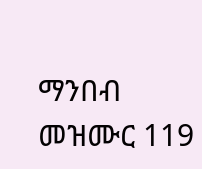ማንበብ መዝሙር 119